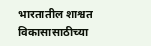भारतातील शाश्वत विकासासाठीच्या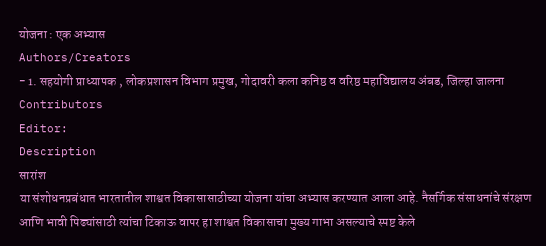योजना : एक अभ्यास
Authors/Creators
- 1. सहयोगी प्राध्यापक , लोकप्रशासन विभाग प्रमुख, गोदावरी कला कनिष्ठ व वरिष्ठ महाविद्यालय अंबड, जिल्हा जालना
Contributors
Editor:
Description
सारांश
या संशोधनप्रबंधात भारतातील शाश्वत विकासासाठीच्या योजना यांचा अभ्यास करण्यात आला आहे. नैसर्गिक संसाधनांचे संरक्षण आणि भावी पिढ्यांसाठी त्यांचा टिकाऊ वापर हा शाश्वत विकासाचा मुख्य गाभा असल्याचे स्पष्ट केले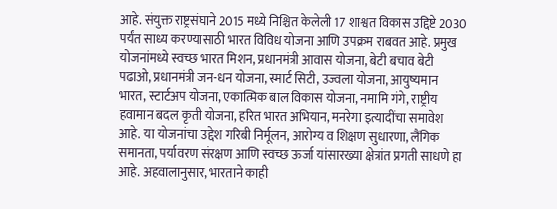आहे. संयुक्त राष्ट्रसंघाने 2015 मध्ये निश्चित केलेली 17 शाश्वत विकास उद्दिष्टे 2030 पर्यंत साध्य करण्यासाठी भारत विविध योजना आणि उपक्रम राबवत आहे. प्रमुख योजनांमध्ये स्वच्छ भारत मिशन, प्रधानमंत्री आवास योजना, बेटी बचाव बेटी पढाओ, प्रधानमंत्री जन-धन योजना, स्मार्ट सिटी, उज्वला योजना, आयुष्यमान भारत, स्टार्टअप योजना, एकात्मिक बाल विकास योजना, नमामि गंगे, राष्ट्रीय हवामान बदल कृती योजना, हरित भारत अभियान, मनरेगा इत्यादींचा समावेश आहे. या योजनांचा उद्देश गरिबी निर्मूलन, आरोग्य व शिक्षण सुधारणा, लैंगिक समानता, पर्यावरण संरक्षण आणि स्वच्छ ऊर्जा यांसारख्या क्षेत्रांत प्रगती साधणे हा आहे. अहवालानुसार, भारताने काही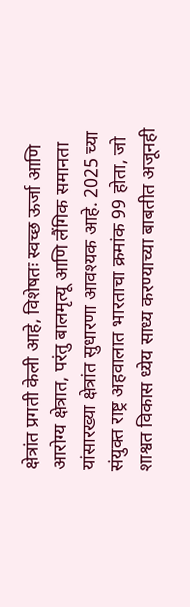क्षेत्रांत प्रगती केली आहे, विशेषतः स्वच्छ ऊर्जा आणि आरोग्य क्षेत्रात, परंतु बालमृत्यू आणि लैंगिक समानता यांसारख्या क्षेत्रांत सुधारणा आवश्यक आहे. 2025 च्या संयुक्त राष्ट्र अहवालात भारताचा क्रमांक 99 होता, जो शाश्वत विकास ध्येय साध्य करण्याच्या बाबतीत अजूनही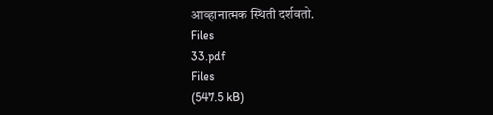आव्हानात्मक स्थिती दर्शवतो.
Files
33.pdf
Files
(547.5 kB)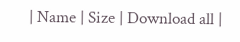| Name | Size | Download all |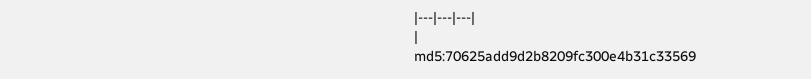|---|---|---|
|
md5:70625add9d2b8209fc300e4b31c33569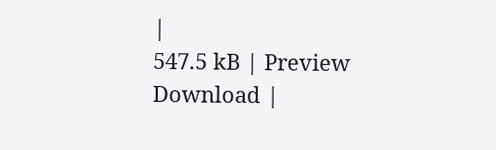|
547.5 kB | Preview Download |